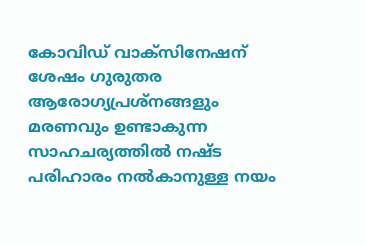കോവിഡ് വാക്സിനേഷന് ശേഷം ഗുരുതര ആരോഗ്യപ്രശ്നങ്ങളും മരണവും ഉണ്ടാകുന്ന സാഹചര്യത്തിൽ നഷ്ട പരിഹാരം നൽകാനുള്ള നയം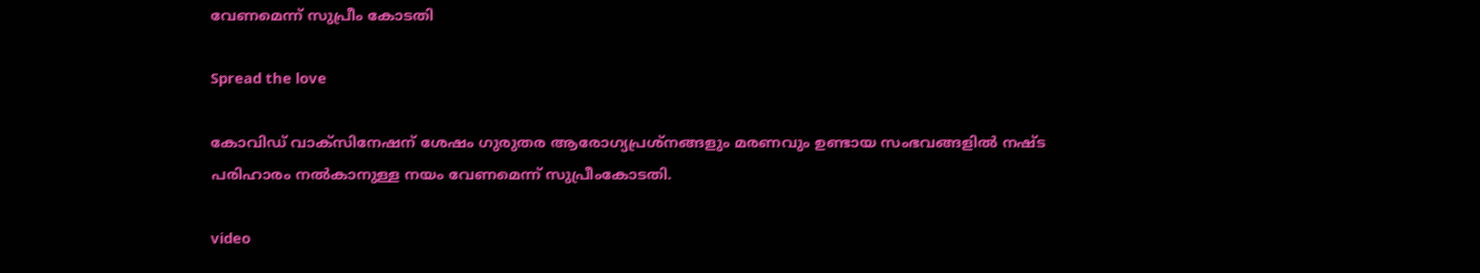വേണമെന്ന് സുപ്രീം കോടതി

Spread the love

കോവിഡ് വാക്സിനേഷന് ശേഷം ഗുരുതര ആരോഗ്യപ്രശ്നങ്ങളും മരണവും ഉണ്ടായ സംഭവങ്ങളില്‍ നഷ്ട പരിഹാരം നൽകാനുള്ള നയം വേണമെന്ന് സുപ്രീംകോടതി.

video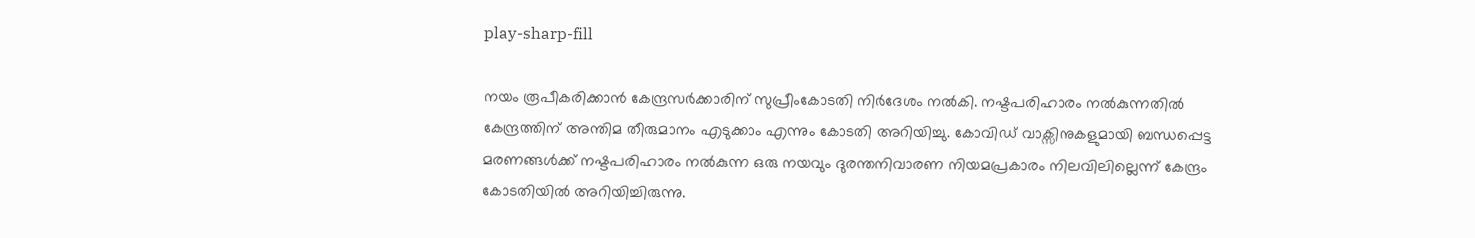play-sharp-fill

നയം രൂപീകരിക്കാൻ കേന്ദ്രസർക്കാരിന് സുപ്രീംകോടതി നിർദേശം നല്‍കി. നഷ്ടപരിഹാരം നല്‍കുന്നതില്‍ കേന്ദ്രത്തിന് അന്തിമ തീരുമാനം എടുക്കാം എന്നും കോടതി അറിയിച്ചു. കോവിഡ് വാക്സിനുകളുമായി ബന്ധപ്പെട്ട മരണങ്ങള്‍ക്ക് നഷ്ടപരിഹാരം നല്‍കുന്ന ഒരു നയവും ദുരന്തനിവാരണ നിയമപ്രകാരം നിലവിലില്ലെന്ന് കേന്ദ്രം കോടതിയില്‍ അറിയിച്ചിരുന്നു.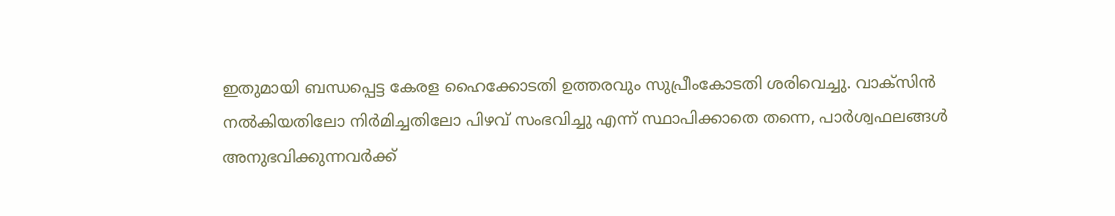ഇതുമായി ബന്ധപ്പെട്ട കേരള ഹൈക്കോടതി ഉത്തരവും സുപ്രീംകോടതി ശരിവെച്ചു. വാക്സിൻ നല്‍കിയതിലോ നിർമിച്ചതിലോ പിഴവ് സംഭവിച്ചു എന്ന് സ്ഥാപിക്കാതെ തന്നെ, പാർശ്വഫലങ്ങള്‍ അനുഭവിക്കുന്നവർക്ക്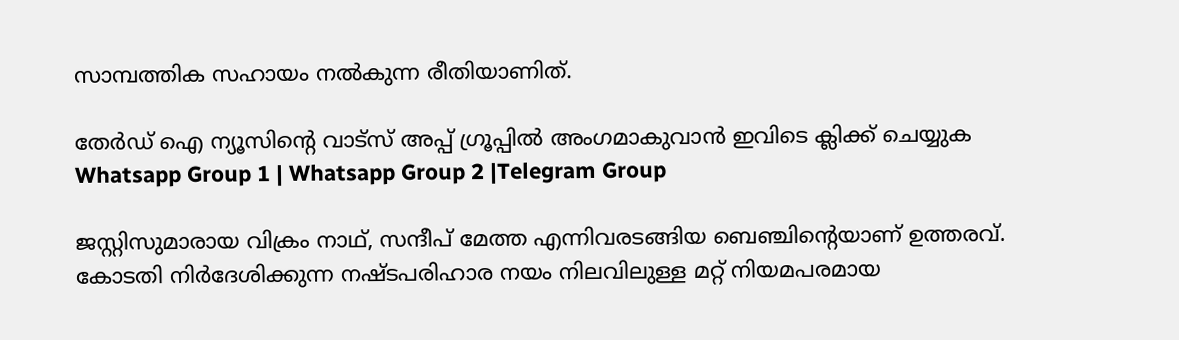സാമ്പത്തിക സഹായം നല്‍കുന്ന രീതിയാണിത്.

തേർഡ് ഐ ന്യൂസിന്റെ വാട്സ് അപ്പ് ഗ്രൂപ്പിൽ അംഗമാകുവാൻ ഇവിടെ ക്ലിക്ക് ചെയ്യുക
Whatsapp Group 1 | Whatsapp Group 2 |Telegram Group

ജസ്റ്റിസുമാരായ വിക്രം നാഥ്, സന്ദീപ് മേത്ത എന്നിവരടങ്ങിയ ബെഞ്ചിന്റെയാണ് ഉത്തരവ്. കോടതി നിർദേശിക്കുന്ന നഷ്ടപരിഹാര നയം നിലവിലുള്ള മറ്റ് നിയമപരമായ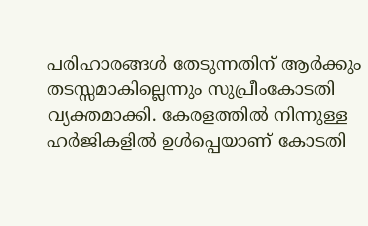പരിഹാരങ്ങള്‍ തേടുന്നതിന് ആർക്കും തടസ്സമാകില്ലെന്നും സുപ്രീംകോടതി വ്യക്തമാക്കി. കേരളത്തില്‍ നിന്നുള്ള ഹർജികളില്‍ ഉള്‍പ്പെയാണ് കോടതി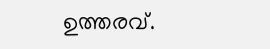ഉത്തരവ്.